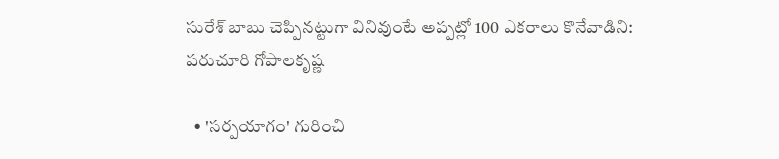సురేశ్ బాబు చెప్పినట్టుగా వినివుంటే అప్పట్లో 100 ఎకరాలు కొనేవాడిని: పరుచూరి గోపాలకృష్ణ

  • 'సర్పయాగం' గురించి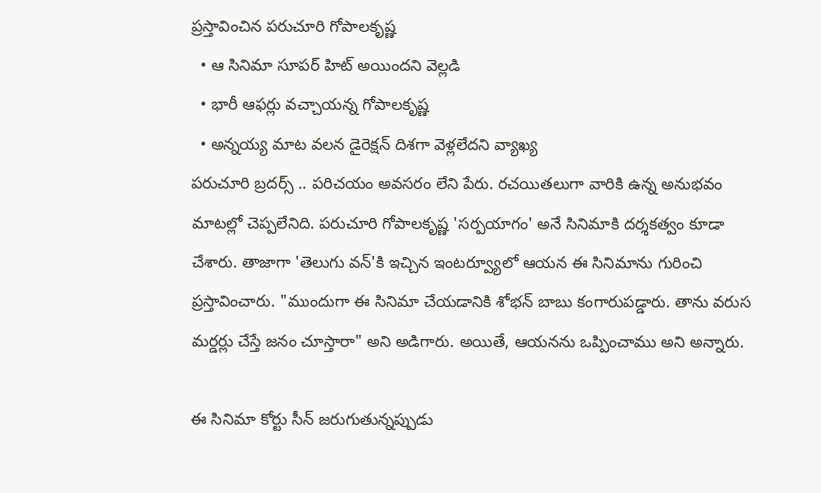ప్రస్తావించిన పరుచూరి గోపాలకృష్ణ
  • ఆ సినిమా సూపర్ హిట్ అయిందని వెల్లడి
  • భారీ ఆఫర్లు వచ్చాయన్న గోపాలకృష్ణ
  • అన్నయ్య మాట వలన డైరెక్షన్ దిశగా వెళ్లలేదని వ్యాఖ్య
పరుచూరి బ్రదర్స్ .. పరిచయం అవసరం లేని పేరు. రచయితలుగా వారికి ఉన్న అనుభవం మాటల్లో చెప్పలేనిది. పరుచూరి గోపాలకృష్ణ 'సర్పయాగం' అనే సినిమాకి దర్శకత్వం కూడా చేశారు. తాజాగా 'తెలుగు వన్'కి ఇచ్చిన ఇంటర్వ్యూలో ఆయన ఈ సినిమాను గురించి ప్రస్తావించారు. "ముందుగా ఈ సినిమా చేయడానికి శోభన్ బాబు కంగారుపడ్డారు. తాను వరుస మర్డర్లు చేస్తే జనం చూస్తారా" అని అడిగారు. అయితే, ఆయనను ఒప్పించాము అని అన్నారు.

ఈ సినిమా కోర్టు సీన్ జరుగుతున్నప్పుడు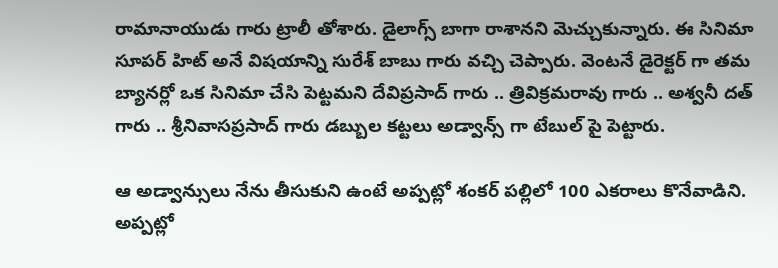రామానాయుడు గారు ట్రాలీ తోశారు. డైలాగ్స్ బాగా రాశానని మెచ్చుకున్నారు. ఈ సినిమా సూపర్ హిట్ అనే విషయాన్ని సురేశ్ బాబు గారు వచ్చి చెప్పారు. వెంటనే డైరెక్టర్ గా తమ బ్యానర్లో ఒక సినిమా చేసి పెట్టమని దేవిప్రసాద్ గారు .. త్రివిక్రమరావు గారు .. అశ్వనీ దత్ గారు .. శ్రీనివాసప్రసాద్ గారు డబ్బుల కట్టలు అడ్వాన్స్ గా టేబుల్ పై పెట్టారు.

ఆ అడ్వాన్సులు నేను తీసుకుని ఉంటే అప్పట్లో శంకర్ పల్లిలో 100 ఎకరాలు కొనేవాడిని. అప్పట్లో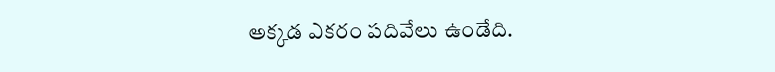అక్కడ ఎకరం పదివేలు ఉండేది.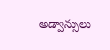అడ్వాన్సులు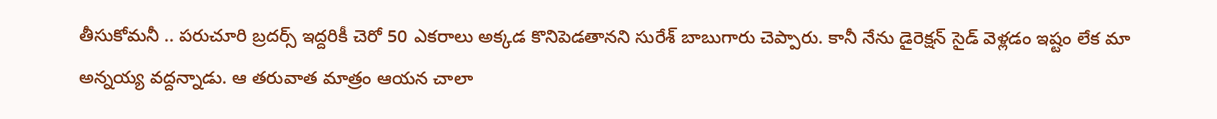తీసుకోమనీ .. పరుచూరి బ్రదర్స్ ఇద్దరికీ చెరో 50 ఎకరాలు అక్కడ కొనిపెడతానని సురేశ్ బాబుగారు చెప్పారు. కానీ నేను డైరెక్షన్ సైడ్ వెళ్లడం ఇష్టం లేక మా అన్నయ్య వద్దన్నాడు. ఆ తరువాత మాత్రం ఆయన చాలా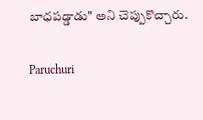బాధపడ్డాడు" అని చెప్పుకొచ్చారు.

Paruchuri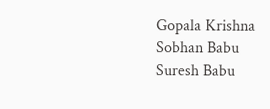Gopala Krishna
Sobhan Babu
Suresh Babu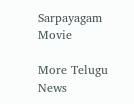Sarpayagam Movie

More Telugu News